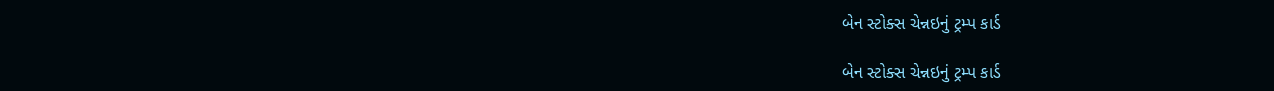બેન સ્ટોક્સ ચેન્નઇનું ટ્રમ્પ કાર્ડ

બેન સ્ટોક્સ ચેન્નઇનું ટ્રમ્પ કાર્ડ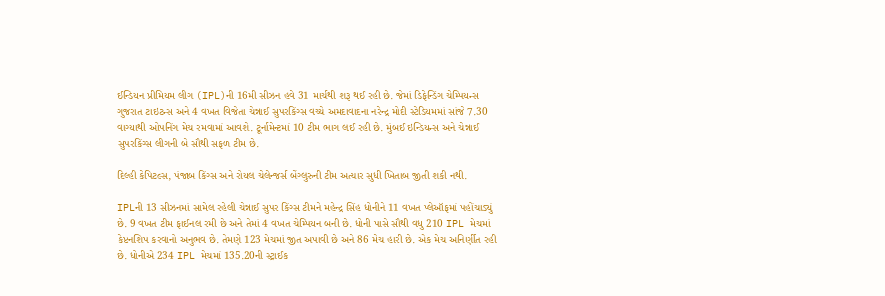ઈન્ડિયન પ્રીમિયમ લીગ (IPL)ની 16મી સીઝન હવે 31 માર્ચથી શરૂ થઈ રહી છે. જેમાં ડિફેન્ડિંગ ચેમ્પિયન્સ ગુજરાત ટાઇટન્સ અને 4 વખત વિજેતા ચેન્નાઈ સુપરકિંગ્સ વચ્ચે અમદાવાદના નરેન્દ્ર મોદી સ્ટેડિયમમાં સાંજે 7.30 વાગ્યાથી ઓપનિંગ મેચ રમવામાં આવશે. ટૂર્નામેન્ટમાં 10 ટીમ ભાગ લઈ રહી છે. મુંબઈ ઇન્ડિયન્સ અને ચેન્નાઈ સુપરકિંગ્સ લીગની બે સૌથી સફળ ટીમ છે.

દિલ્હી કેપિટલ્સ, પંજાબ કિંગ્સ અને રોયલ ચેલેન્જર્સ બેંગ્લુરુની ટીમ અત્યાર સુધી ખિતાબ જીતી શકી નથી.

IPLની 13 સીઝનમાં સામેલ રહેલી ચેન્નાઈ સુપર કિંગ્સ ટીમને મહેન્દ્ર સિંહ ધોનીને 11 વખત પ્લેઑફમાં પહોંચાડ્યું છે. 9 વખત ટીમ ફાઈનલ રમી છે અને તેમાં 4 વખત ચેમ્પિયન બની છે. ધોની પાસે સૌથી વધુ 210 IPL મેચમાં કેપ્ટનશિપ કરવાનો અનુભવ છે. તેમણે 123 મેચમાં જીત અપાવી છે અને 86 મેચ હારી છે. એક મેચ અનિર્ણીત રહી છે. ધોનીએ 234 IPL મેચમાં 135.20ની સ્ટ્રાઈક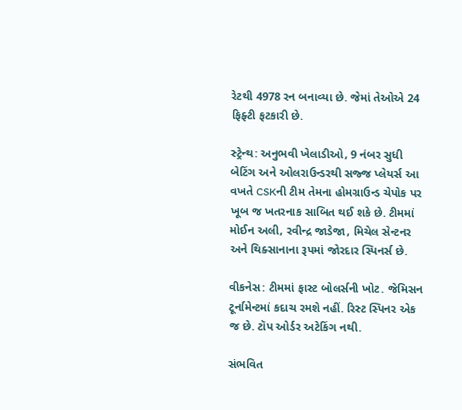રેટથી 4978 રન બનાવ્યા છે. જેમાં તેઓએ 24 ફિફ્ટી ફટકારી છે.

સ્ટ્રેન્થ: અનુભવી ખેલાડીઓ, 9 નંબર સુધી બેટિંગ અને ઓલરાઉન્ડરથી સજ્જ પ્લેયર્સ આ વખતે CSKની ટીમ તેમના હોમગ્રાઉન્ડ ચેપોક પર ખૂબ જ ખતરનાક સાબિત થઈ શકે છે. ટીમમાં મોઈન અલી, રવીન્દ્ર જાડેજા, મિચેલ સેન્ટનર અને થિક્સાનાના રૂપમાં જોરદાર સ્પિનર્સ છે.

વીકનેસ: ટીમમાં ફાસ્ટ બોલર્સની ખોટ. જેમિસન ટૂર્નામેન્ટમાં કદાચ રમશે નહીં. રિસ્ટ સ્પિનર એક જ છે. ટૉપ ઓર્ડર અટેકિંગ નથી.

સંભવિત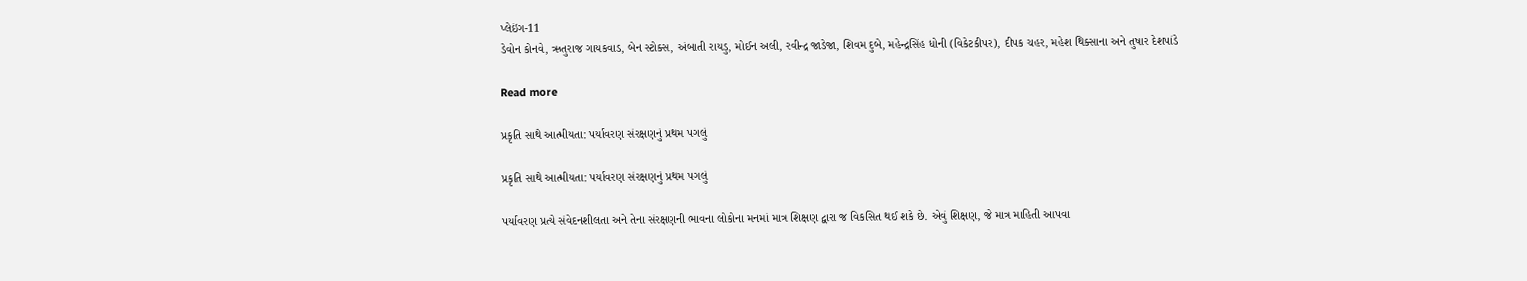પ્લેઇંગ-11
ડેવોન કોનવે, ઋતુરાજ ગાયકવાડ, બેન સ્ટોક્સ, અંબાતી રાયડુ, મોઈન અલી, રવીન્દ્ર જાડેજા, શિવમ દુબે, મહેન્દ્રસિંહ ધોની (વિકેટકીપર), દીપક ચહર, મહેશ થિક્સાના અને તુષાર દેશપાંડે

Read more

પ્રકૃતિ સાથે આત્મીયતા: પર્યાવરણ સંરક્ષણનું પ્રથમ પગલું

પ્રકૃતિ સાથે આત્મીયતા: પર્યાવરણ સંરક્ષણનું પ્રથમ પગલું

પર્યાવરણ પ્રત્યે સંવેદનશીલતા અને તેના સંરક્ષણની ભાવના લોકોના મનમાં માત્ર શિક્ષણ દ્વારા જ વિકસિત થઈ શકે છે. એવું શિક્ષણ, જે માત્ર માહિતી આપવા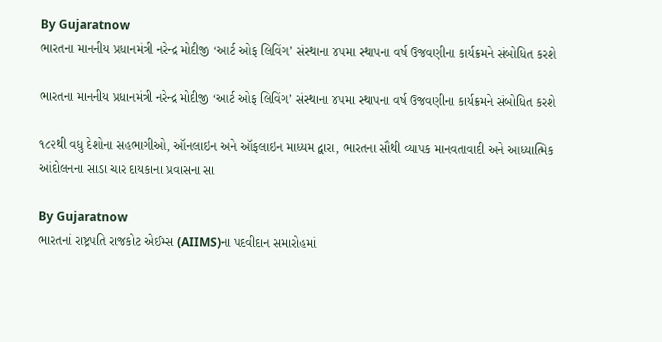By Gujaratnow
ભારતના માનનીય પ્રધાનમંત્રી નરેન્દ્ર મોદીજી ‘આર્ટ ઓફ લિવિંગ’ સંસ્થાના ૪૫મા સ્થાપના વર્ષ ઉજવણીના કાર્યક્રમને સંબોધિત કરશે

ભારતના માનનીય પ્રધાનમંત્રી નરેન્દ્ર મોદીજી ‘આર્ટ ઓફ લિવિંગ’ સંસ્થાના ૪૫મા સ્થાપના વર્ષ ઉજવણીના કાર્યક્રમને સંબોધિત કરશે

૧૮૨થી વધુ દેશોના સહભાગીઓ, ઑનલાઇન અને ઑફલાઇન માધ્યમ દ્વારા, ભારતના સૌથી વ્યાપક માનવતાવાદી અને આધ્યાત્મિક આંદોલનના સાડા ચાર દાયકાના પ્રવાસના સા

By Gujaratnow
ભારતનાં રાષ્ટ્રપતિ રાજકોટ એઈમ્સ (AIIMS)ના પદવીદાન સમારોહમાં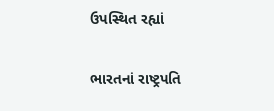ઉપસ્થિત રહ્યાં

ભારતનાં રાષ્ટ્રપતિ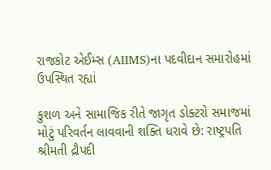રાજકોટ એઈમ્સ (AIIMS)ના પદવીદાન સમારોહમાં ઉપસ્થિત રહ્યાં

કુશળ અને સામાજિક રીતે જાગૃત ડોક્ટરો સમાજમાં મોટું પરિવર્તન લાવવાની શક્તિ ધરાવે છે: રાષ્ટ્રપતિ શ્રીમતી દ્રૌપદી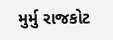મુર્મુ રાજકોટ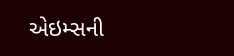એઇમ્સની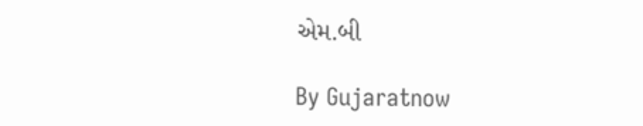એમ.બી

By Gujaratnow